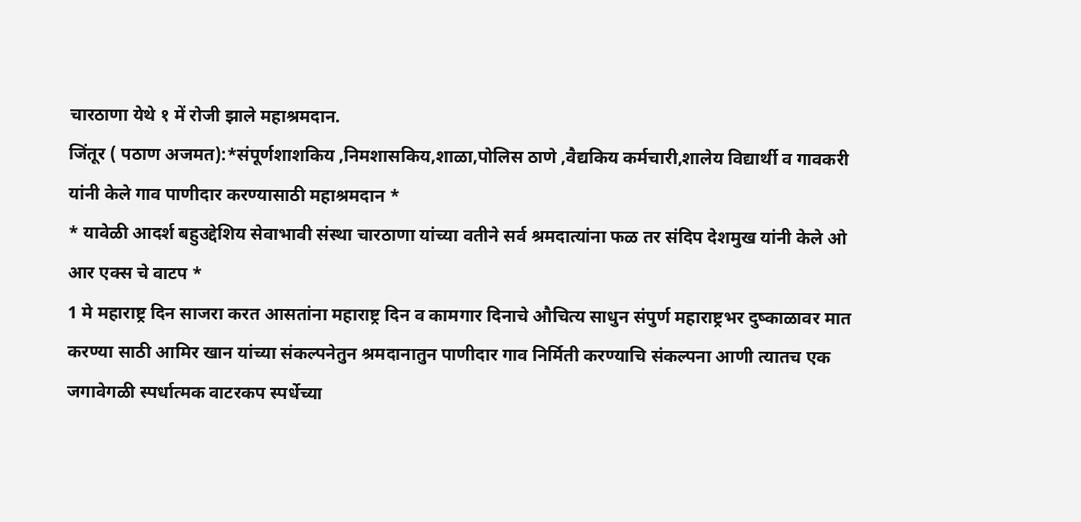चारठाणा येथे १ में रोजी झाले महाश्रमदान.
जिंतूर ( पठाण अजमत):*संपूर्णशाशकिय ,निमशासकिय,शाळा,पोलिस ठाणे ,वैद्यकिय कर्मचारी,शालेय विद्यार्थी व गावकरी यांनी केले गाव पाणीदार करण्यासाठी महाश्रमदान *
* यावेळी आदर्श बहुउद्देशिय सेवाभावी संस्था चारठाणा यांच्या वतीने सर्व श्रमदात्यांना फळ तर संदिप देशमुख यांनी केले ओ आर एक्स चे वाटप *
1 मे महाराष्ट्र दिन साजरा करत आसतांना महाराष्ट्र दिन व कामगार दिनाचे औचित्य साधुन संपुर्ण महाराष्ट्रभर दुष्काळावर मात करण्या साठी आमिर खान यांच्या संकल्पनेतुन श्रमदानातुन पाणीदार गाव निर्मिती करण्याचि संकल्पना आणी त्यातच एक जगावेगळी स्पर्धात्मक वाटरकप स्पर्धेच्या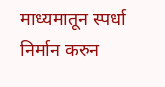माध्यमातून स्पर्धा निर्मान करुन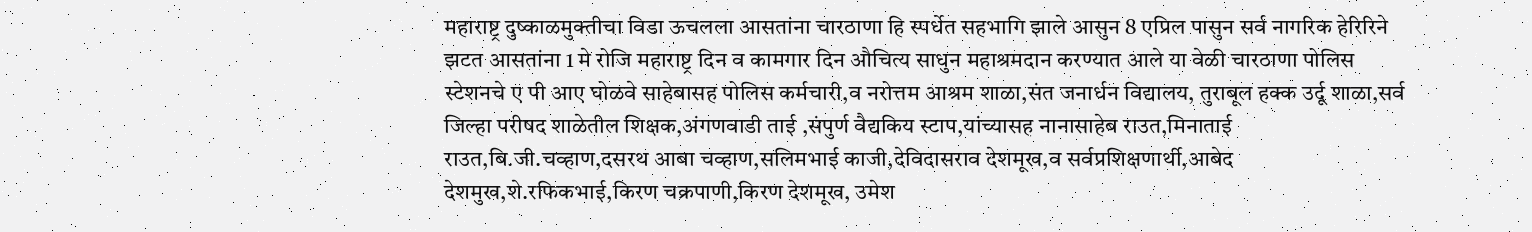महाराष्ट्र दुष्काळमुक्तीचा विडा ऊचलला आसतांना चारठाणा हि स्पर्धेत सहभागि झाले आसुन 8 एप्रिल पासुन सर्व नागरिक हेरिरिने झटत आसतांना 1 मे रोजि महाराष्ट्र दिन व कामगार दिन औचित्य साधुन महाश्रमदान करण्यात आले या वेळी चारठाणा पोलिस स्टेशनचे ए पी आए घोळवे साहेबासह पोलिस कर्मचारी,व नरोत्तम आश्रम शाळा,संत जनार्धन विद्यालय, तुराबूल हक्क उर्दू शाळा,सर्व जिल्हा परीषद शाळेतील शिक्षक,अंगणवाडी ताई ,संपुर्ण वैद्यकिय स्टाप,यांच्यासह नानासाहेब राउत,मिनाताई राउत,बि.जी.चव्हाण,दसरथ आबा चव्हाण,सलिमभाई काजी,देविदासराव देशमूख,व सर्वप्रशिक्षणार्थी,आबेद देशमुख,शे.रफिकभाई,किरण चक्रपाणी,किरण देशमूख, उमेश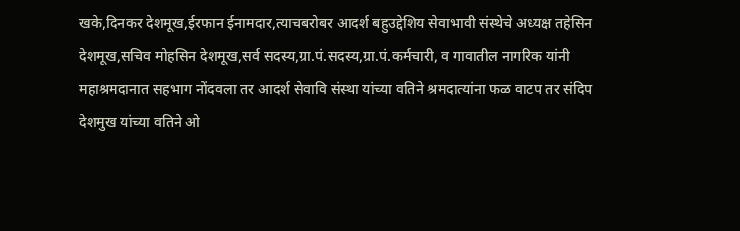खके,दिनकर देशमूख,ईरफान ईनामदार,त्याचबरोबर आदर्श बहुउद्देशिय सेवाभावी संस्थेचे अध्यक्ष तहेसिन देशमूख,सचिव मोहसिन देशमूख,सर्व सदस्य,ग्रा.पं.सदस्य,ग्रा.पं.कर्मचारी, व गावातील नागरिक यांनी महाश्रमदानात सहभाग नोंदवला तर आदर्श सेवावि संस्था यांच्या वतिने श्रमदात्यांना फळ वाटप तर संदिप देशमुख यांच्या वतिने ओ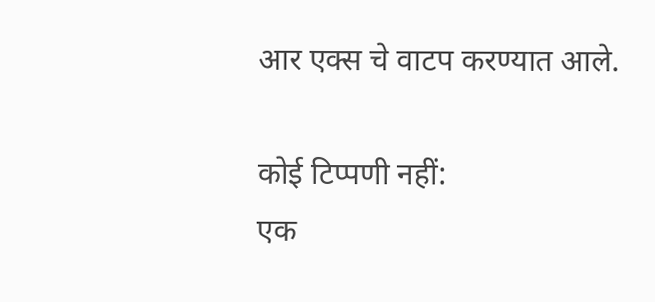आर एक्स चे वाटप करण्यात आले.

कोई टिप्पणी नहीं:
एक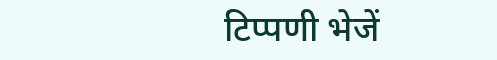टिप्पणी भेजें